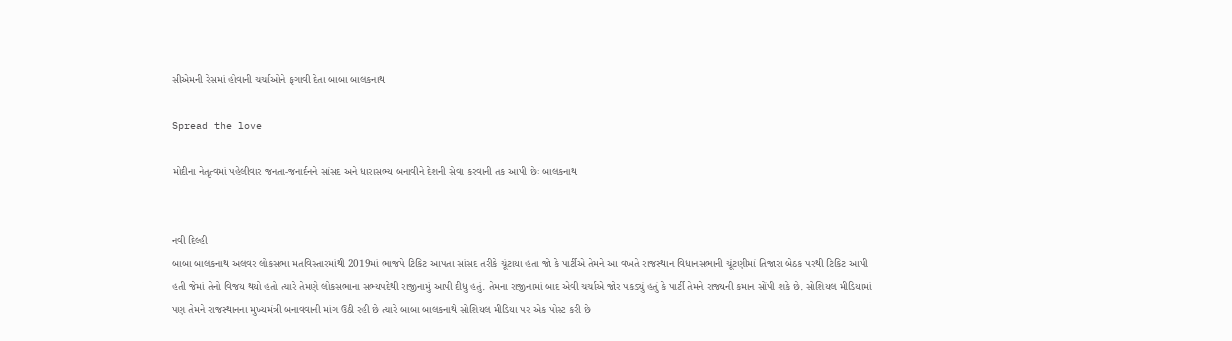સીએમની રેસમાં હોવાની ચર્ચાઓને ફગાવી દેતા બાબા બાલકનાથ

Spread the love

મોદીના નેતૃત્વમાં પહેલીવાર જનતા-જનાર્દનને સાંસદ અને ધારાસભ્ય બનાવીને દેશની સેવા કરવાની તક આપી છેઃ બાલકનાથ


નવી દિલ્હી
બાબા બાલકનાથ અલવર લોકસભા મતવિસ્તારમાંથી 2019માં ભાજપે ટિકિટ આપતા સાંસદ તરીકે ચૂંટાયા હતા જો કે પાર્ટીએ તેમને આ વખતે રાજસ્થાન વિધાનસભાની ચૂંટણીમાં તિજારા બેઠક પરથી ટિકિટ આપી હતી જેમાં તેનો વિજય થયો હતો ત્યારે તેમણે લોકસભાના સભ્યપદેથી રાજીનામું આપી દીધુ હતું. તેમના રાજીનામાં બાદ એવી ચર્ચાએ જોર પકડ્યું હતું કે પાર્ટી તેમને રાજ્યની કમાન સોંપી શકે છે. સોશિયલ મીડિયામાં પણ તેમને રાજસ્થાનના મુખ્યમંત્રી બનાવવાની માંગ ઉઠી રહી છે ત્યારે બાબા બાલકનાથે સોશિયલ મીડિયા પર એક પોસ્ટ કરી છે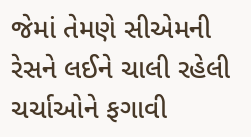જેમાં તેમણે સીએમની રેસને લઈને ચાલી રહેલી ચર્ચાઓને ફગાવી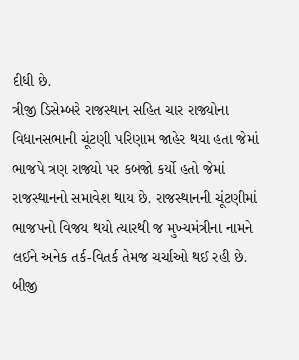દીધી છે.
ત્રીજી ડિસેમ્બરે રાજસ્થાન સહિત ચાર રાજ્યોના વિધાનસભાની ચૂંટણી પરિણામ જાહેર થયા હતા જેમાં ભાજપે ત્રણ રાજ્યો પર કબજો કર્યો હતો જેમાં રાજસ્થાનનો સમાવેશ થાય છે. રાજસ્થાનની ચૂંટણીમાં ભાજપનો વિજય થયો ત્યારથી જ મુખ્યમંત્રીના નામને લઈને અનેક તર્ક-વિતર્ક તેમજ ચર્ચાઓ થઈ રહી છે. બીજી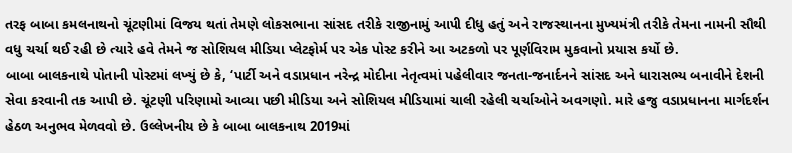તરફ બાબા કમલનાથનો ચૂંટણીમાં વિજય થતાં તેમણે લોકસભાના સાંસદ તરીકે રાજીનામું આપી દીધુ હતું અને રાજસ્થાનના મુખ્યમંત્રી તરીકે તેમના નામની સૌથી વધુ ચર્ચા થઈ રહી છે ત્યારે હવે તેમને જ સોશિયલ મીડિયા પ્લેટફોર્મ પર એક પોસ્ટ કરીને આ અટકળો પર પૂર્ણવિરામ મુકવાનો પ્રયાસ કર્યો છે.
બાબા બાલકનાથે પોતાની પોસ્ટમાં લખ્યું છે કે, ‘પાર્ટી અને વડાપ્રધાન નરેન્દ્ર મોદીના નેતૃત્વમાં પહેલીવાર જનતા-જનાર્દનને સાંસદ અને ધારાસભ્ય બનાવીને દેશની સેવા કરવાની તક આપી છે. ચૂંટણી પરિણામો આવ્યા પછી મીડિયા અને સોશિયલ મીડિયામાં ચાલી રહેલી ચર્ચાઓને અવગણો. મારે હજુ વડાપ્રધાનના માર્ગદર્શન હેઠળ અનુભવ મેળવવો છે. ઉલ્લેખનીય છે કે બાબા બાલકનાથ 2019માં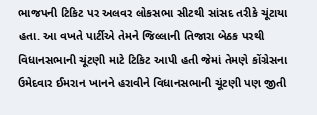ભાજપની ટિકિટ પર અલવર લોકસભા સીટથી સાંસદ તરીકે ચૂંટાયા હતા. આ વખતે પાર્ટીએ તેમને જિલ્લાની તિજારા બેઠક પરથી વિધાનસભાની ચૂંટણી માટે ટિકિટ આપી હતી જેમાં તેમણે કોંગ્રેસના ઉમેદવાર ઈમરાન ખાનને હરાવીને વિધાનસભાની ચૂંટણી પણ જીતી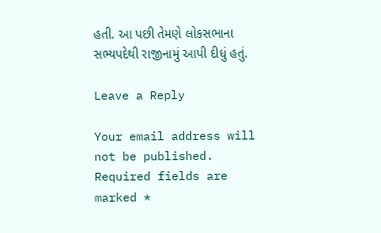હતી. આ પછી તેમણે લોકસભાના સભ્યપદેથી રાજીનામું આપી દીધું હતું.

Leave a Reply

Your email address will not be published. Required fields are marked *